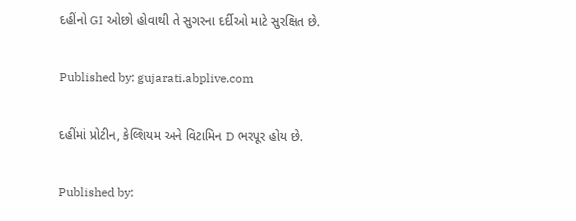દહીંનો GI ઓછો હોવાથી તે સુગરના દર્દીઓ માટે સુરક્ષિત છે.

Published by: gujarati.abplive.com

દહીંમાં પ્રોટીન, કેલ્શિયમ અને વિટામિન D ભરપૂર હોય છે.

Published by: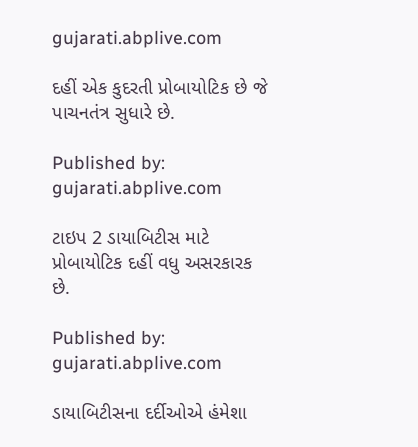gujarati.abplive.com

દહીં એક કુદરતી પ્રોબાયોટિક છે જે પાચનતંત્ર સુધારે છે.

Published by: gujarati.abplive.com

ટાઇપ 2 ડાયાબિટીસ માટે પ્રોબાયોટિક દહીં વધુ અસરકારક છે.

Published by: gujarati.abplive.com

ડાયાબિટીસના દર્દીઓએ હંમેશા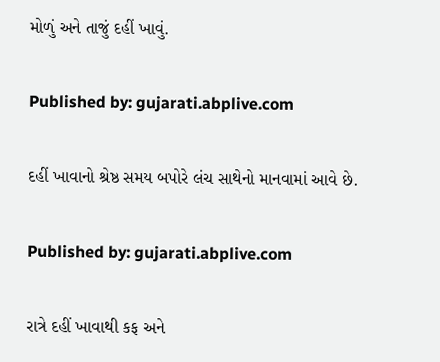મોળું અને તાજું દહીં ખાવું.

Published by: gujarati.abplive.com

દહીં ખાવાનો શ્રેષ્ઠ સમય બપોરે લંચ સાથેનો માનવામાં આવે છે.

Published by: gujarati.abplive.com

રાત્રે દહીં ખાવાથી કફ અને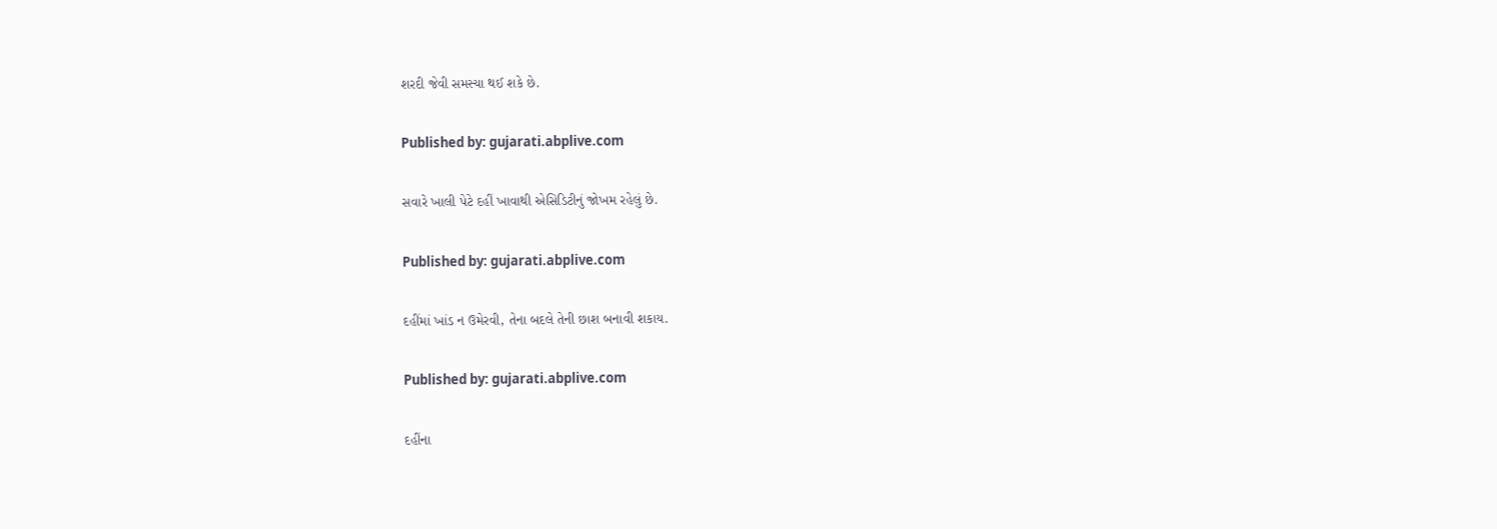શરદી જેવી સમસ્યા થઈ શકે છે.

Published by: gujarati.abplive.com

સવારે ખાલી પેટે દહીં ખાવાથી એસિડિટીનું જોખમ રહેલું છે.

Published by: gujarati.abplive.com

દહીંમાં ખાંડ ન ઉમેરવી, તેના બદલે તેની છાશ બનાવી શકાય.

Published by: gujarati.abplive.com

દહીંના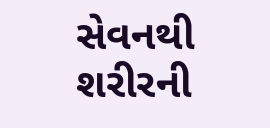સેવનથી શરીરની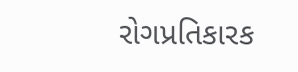રોગપ્રતિકારક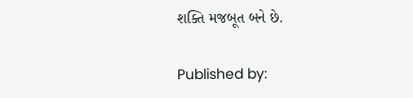શક્તિ મજબૂત બને છે.

Published by: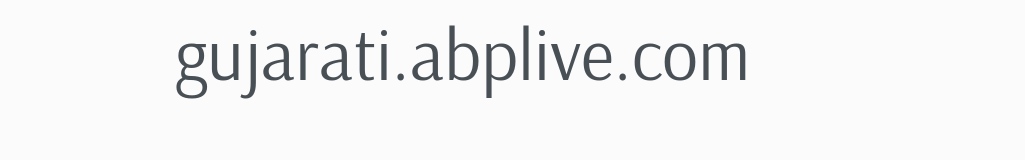gujarati.abplive.com